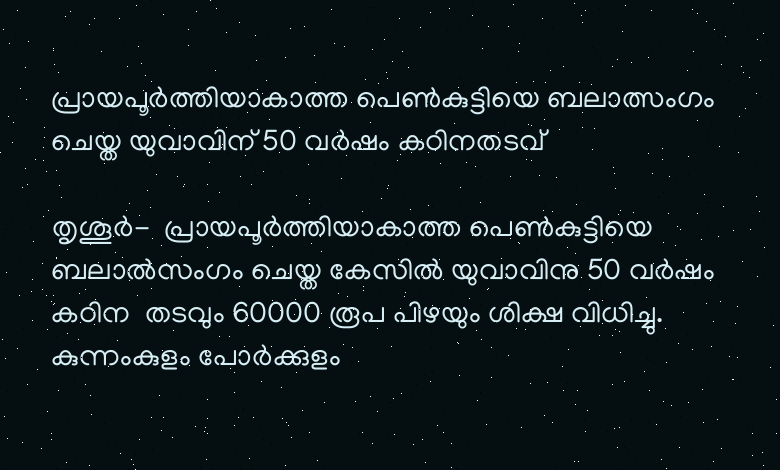പ്രായപൂര്‍ത്തിയാകാത്ത പെണ്‍കുട്ടിയെ ബലാത്സംഗം ചെയ്ത യുവാവിന് 50 വര്‍ഷം കഠിനതടവ്

തൃശൂര്‍-  പ്രായപൂര്‍ത്തിയാകാത്ത പെണ്‍കുട്ടിയെ ബലാല്‍സംഗം ചെയ്ത കേസില്‍ യുവാവിനു 50 വര്‍ഷം കഠിന  തടവും 60000 രൂപ പിഴയും ശിക്ഷ വിധിച്ചു.
കുന്നംകുളം പോര്‍ക്കുളം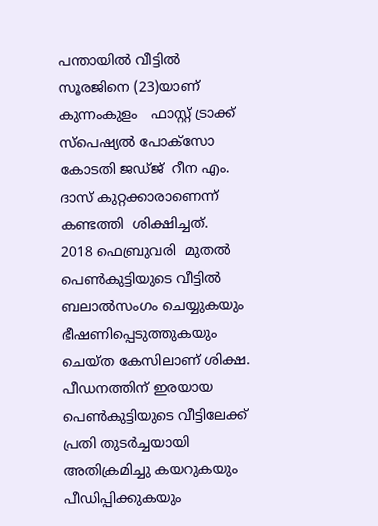പന്തായില്‍ വീട്ടില്‍ സൂരജിനെ (23)യാണ്  കുന്നംകുളം   ഫാസ്റ്റ് ട്രാക്ക് സ്‌പെഷ്യല്‍ പോക്‌സോ കോടതി ജഡ്ജ്  റീന എം.  ദാസ് കുറ്റക്കാരാണെന്ന് കണ്ടത്തി  ശിക്ഷിച്ചത്.
2018 ഫെബ്രുവരി  മുതല്‍ പെണ്‍കുട്ടിയുടെ വീട്ടില്‍  ബലാല്‍സംഗം ചെയ്യുകയും ഭീഷണിപ്പെടുത്തുകയും ചെയ്ത കേസിലാണ് ശിക്ഷ.
പീഡനത്തിന് ഇരയായ പെണ്‍കുട്ടിയുടെ വീട്ടിലേക്ക് പ്രതി തുടര്‍ച്ചയായി അതിക്രമിച്ചു കയറുകയും പീഡിപ്പിക്കുകയും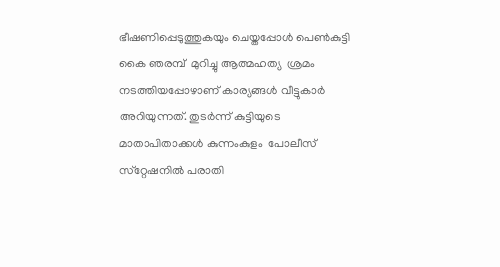ഭീഷണിപ്പെടുത്തുകയും ചെയ്തപ്പോള്‍ പെണ്‍കുട്ടി കൈ ഞരമ്പ്  മുറിച്ചു ആത്മഹത്യ  ശ്രമം നടത്തിയപ്പോഴാണ് കാര്യങ്ങള്‍ വീട്ടുകാര്‍ അറിയുന്നത്. തുടര്‍ന്ന് കുട്ടിയുടെ മാതാപിതാക്കള്‍ കുന്നംകുളം  പോലീസ് സ്‌റ്റേഷനില്‍ പരാതി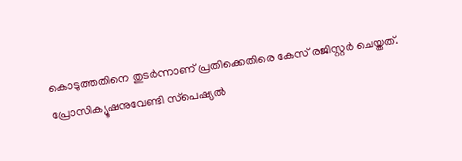കൊടുത്തതിനെ തുടര്‍ന്നാണ് പ്രതിക്കെതിരെ കേസ് രജിസ്റ്റര്‍ ചെയ്തത്.
പ്രോസിക്യൂഷനുവേണ്ടി സ്‌പെഷ്യല്‍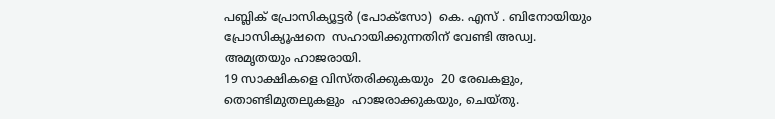പബ്ലിക് പ്രോസിക്യൂട്ടര്‍ (പോക്‌സോ)  കെ. എസ് . ബിനോയിയും പ്രോസിക്യൂഷനെ  സഹായിക്കുന്നതിന് വേണ്ടി അഡ്വ. അമൃതയും ഹാജരായി.
19 സാക്ഷികളെ വിസ്തരിക്കുകയും  20 രേഖകളും, തൊണ്ടിമുതലുകളും  ഹാജരാക്കുകയും, ചെയ്തു.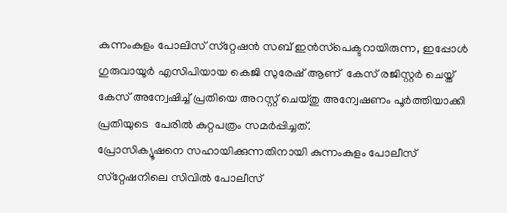കുന്നംകുളം പോലിസ് സ്‌റ്റേഷന്‍ സബ് ഇന്‍സ്‌പെക്ടറായിരുന്ന, ഇപ്പോള്‍ ഗുരുവായൂര്‍ എസിപിയായ കെജി സുരേഷ് ആണ്  കേസ് രജിസ്റ്റര്‍ ചെയ്ത് കേസ് അന്വേഷിച്ച് പ്രതിയെ അറസ്റ്റ് ചെയ്തു അന്വേഷണം പൂര്‍ത്തിയാക്കി പ്രതിയുടെ  പേരില്‍ കുറ്റപത്രം സമര്‍പ്പിച്ചത്.
പ്രോസിക്യൂഷനെ സഹായിക്കുന്നതിനായി കുന്നംകുളം പോലീസ് സ്‌റ്റേഷനിലെ സിവില്‍ പോലീസ്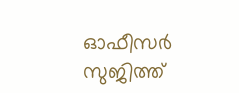ഓഫീസര്‍  സുജിത്ത്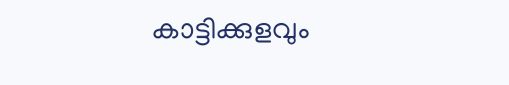കാട്ടിക്കുളവും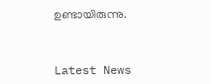ഉണ്ടായിരുന്നു.



Latest News